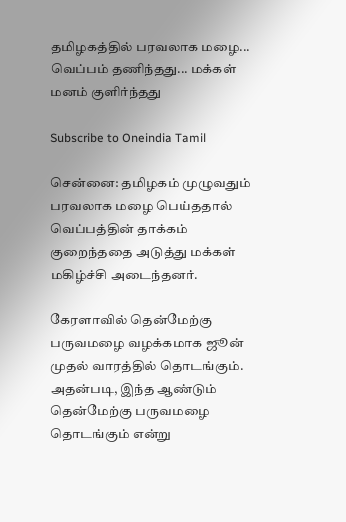தமிழகத்தில் பரவலாக மழை... வெப்பம் தணிந்தது... மக்கள் மனம் குளிர்ந்தது

Subscribe to Oneindia Tamil

சென்னை: தமிழகம் முழுவதும் பரவலாக மழை பெய்ததால் வெப்பத்தின் தாக்கம் குறைந்ததை அடுத்து மக்கள் மகிழ்ச்சி அடைந்தனர்.

கேரளாவில் தென்மேற்கு பருவமழை வழக்கமாக ஜூன் முதல் வாரத்தில் தொடங்கும். அதன்படி, இந்த ஆண்டும் தென்மேற்கு பருவமழை தொடங்கும் என்று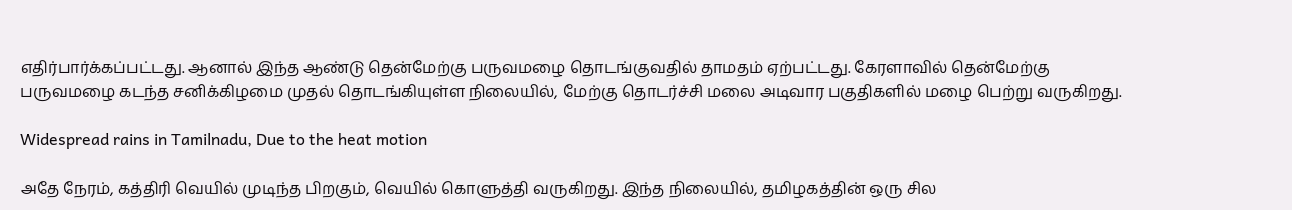எதிர்பார்க்கப்பட்டது. ஆனால் இந்த ஆண்டு தென்மேற்கு பருவமழை தொடங்குவதில் தாமதம் ஏற்பட்டது. கேரளாவில் தென்மேற்கு பருவமழை கடந்த சனிக்கிழமை முதல் தொடங்கியுள்ள நிலையில், மேற்கு தொடர்ச்சி மலை அடிவார பகுதிகளில் மழை பெற்று வருகிறது.

Widespread rains in Tamilnadu, Due to the heat motion

அதே நேரம், கத்திரி வெயில் முடிந்த பிறகும், வெயில் கொளுத்தி வருகிறது. இந்த நிலையில், தமிழகத்தின் ஒரு சில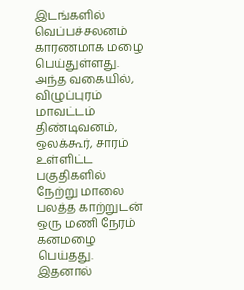இடங்களில் வெப்பச்சலனம் காரணமாக மழை பெய்துள்ளது. அந்த வகையில், விழுப்புரம் மாவட்டம் திண்டிவனம், ஒலக்கூர், சாரம் உள்ளிட்ட பகுதிகளில் நேற்று மாலை பலத்த காற்றுடன் ஒரு மணி நேரம் கனமழை பெய்தது. இதனால்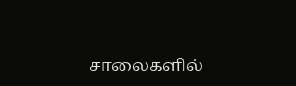சாலைகளில்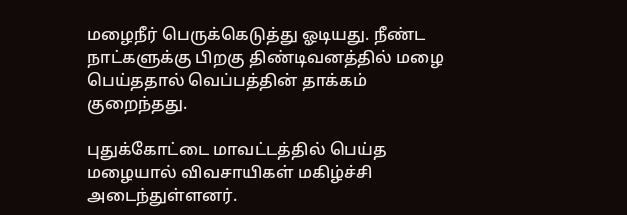மழைநீர் பெருக்கெடுத்து ஓடியது. நீண்ட நாட்களுக்கு பிறகு திண்டிவனத்தில் மழை பெய்ததால் வெப்பத்தின் தாக்கம் குறைந்தது.

புதுக்கோட்டை மாவட்டத்தில் பெய்த மழையால் விவசாயிகள் மகிழ்ச்சி அடைந்துள்ளனர்.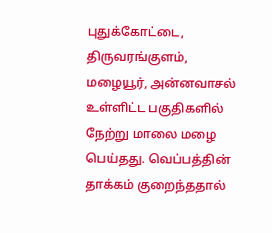புதுக்கோட்டை, திருவரங்குளம், மழையூர், அன்னவாசல் உள்ளிட்ட பகுதிகளில் நேற்று மாலை மழை பெய்தது. வெப்பத்தின் தாக்கம் குறைந்ததால்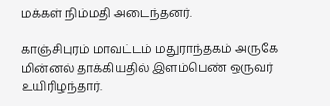மக்கள் நிம்மதி அடைந்தனர்.

காஞ்சிபுரம் மாவட்டம் மதுராந்தகம் அருகே மின்னல் தாக்கியதில் இளம்பெண் ஒருவர் உயிரிழந்தார்.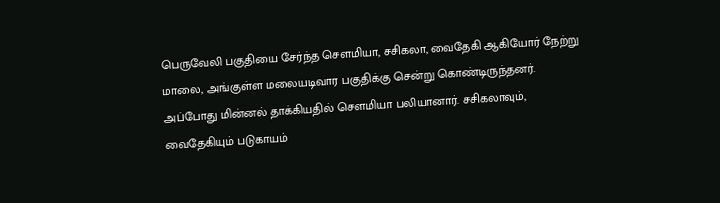பெருவேலி பகுதியை சேர்ந்த சௌமியா, சசிகலா, வைதேகி ஆகியோர் நேற்று மாலை, அங்குள்ள மலையடிவார பகுதிக்கு சென்று கொண்டிருந்தனர். அப்போது மின்னல் தாக்கியதில் சௌமியா பலியானார். சசிகலாவும், வைதேகியும் படுகாயம்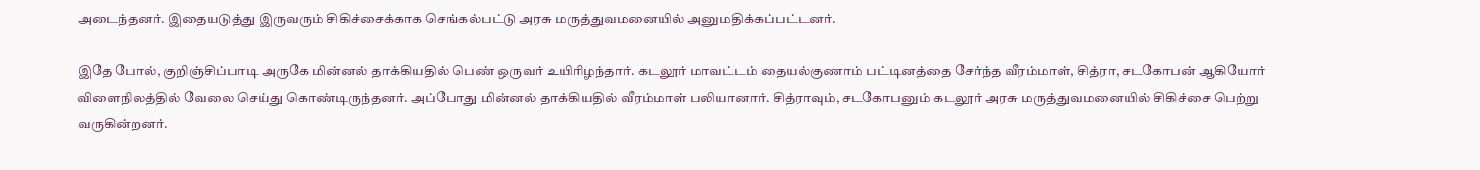அடைந்தனர். இதையடுத்து இருவரும் சிகிச்சைக்காக செங்கல்பட்டு அரசு மருத்துவமனையில் அனுமதிக்கப்பட்டனர்.

இதே போல், குறிஞ்சிப்பாடி அருகே மின்னல் தாக்கியதில் பெண் ஒருவர் உயிரிழந்தார். கடலூர் மாவட்டம் தையல்குணாம் பட்டினத்தை சேர்ந்த வீரம்மாள், சித்ரா, சடகோபன் ஆகியோர் விளைநிலத்தில் வேலை செய்து கொண்டிருந்தனர். அப்போது மின்னல் தாக்கியதில் வீரம்மாள் பலியானார். சித்ராவும், சடகோபனும் கடலூர் அரசு மருத்துவமனையில் சிகிச்சை பெற்று வருகின்றனர்.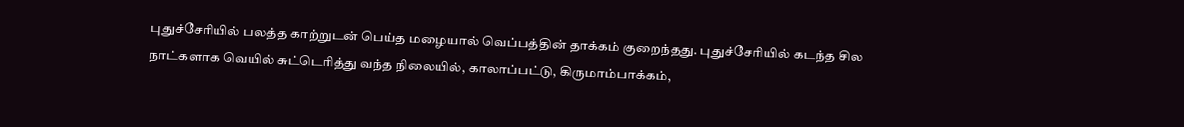புதுச்சேரியில் பலத்த காற்றுடன் பெய்த மழையால் வெப்பத்தின் தாக்கம் குறைந்தது. புதுச்சேரியில் கடந்த சில நாட்களாக வெயில் சுட்டெரித்து வந்த நிலையில், காலாப்பட்டு, கிருமாம்பாக்கம்,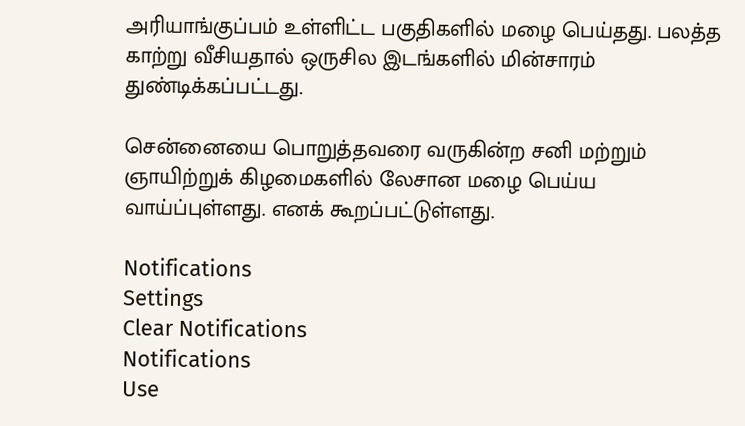அரியாங்குப்பம் உள்ளிட்ட பகுதிகளில் மழை பெய்தது. பலத்த காற்று வீசியதால் ஒருசில இடங்களில் மின்சாரம் துண்டிக்கப்பட்டது.

சென்னையை பொறுத்தவரை வருகின்ற சனி மற்றும் ஞாயிற்றுக் கிழமைகளில் லேசான மழை பெய்ய வாய்ப்புள்ளது. எனக் கூறப்பட்டுள்ளது.

Notifications
Settings
Clear Notifications
Notifications
Use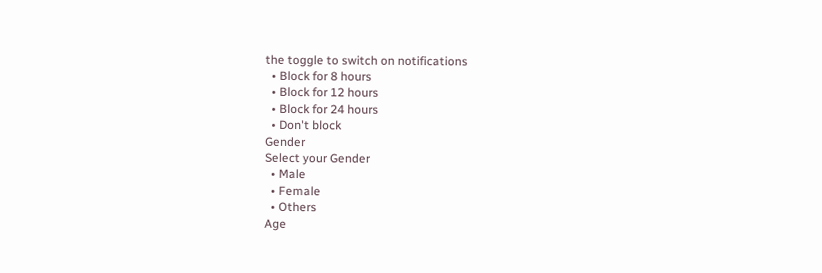the toggle to switch on notifications
  • Block for 8 hours
  • Block for 12 hours
  • Block for 24 hours
  • Don't block
Gender
Select your Gender
  • Male
  • Female
  • Others
Age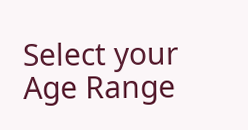Select your Age Range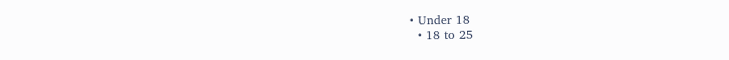• Under 18
  • 18 to 25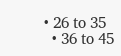• 26 to 35
  • 36 to 45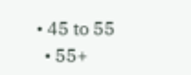• 45 to 55
  • 55+